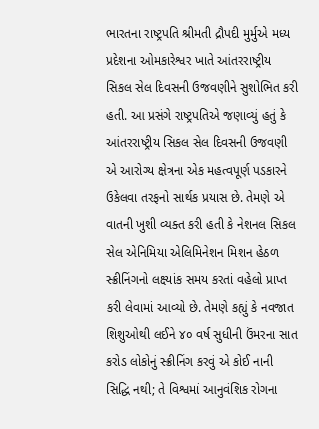ભારતના રાષ્ટ્રપતિ શ્રીમતી દ્રૌપદી મુર્મુએ મધ્ય પ્રદેશના ઓમકારેશ્વર ખાતે આંતરરાષ્ટ્રીય સિકલ સેલ દિવસની ઉજવણીને સુશોભિત કરી હતી. આ પ્રસંગે રાષ્ટ્રપતિએ જણાવ્યું હતું કે આંતરરાષ્ટ્રીય સિકલ સેલ દિવસની ઉજવણી એ આરોગ્ય ક્ષેત્રના એક મહત્વપૂર્ણ પડકારને ઉકેલવા તરફનો સાર્થક પ્રયાસ છે. તેમણે એ વાતની ખુશી વ્યક્ત કરી હતી કે નેશનલ સિકલ સેલ એનિમિયા એલિમિનેશન મિશન હેઠળ સ્ક્રીનિંગનો લક્ષ્યાંક સમય કરતાં વહેલો પ્રાપ્ત કરી લેવામાં આવ્યો છે. તેમણે કહ્યું કે નવજાત શિશુઓથી લઈને ૪૦ વર્ષ સુધીની ઉંમરના સાત કરોડ લોકોનું સ્ક્રીનિંગ કરવું એ કોઈ નાની સિદ્ધિ નથી; તે વિશ્વમાં આનુવંશિક રોગના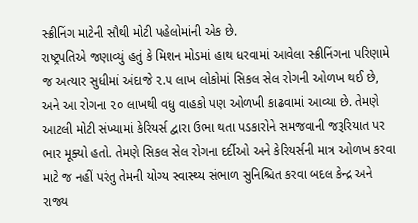સ્ક્રીનિંગ માટેની સૌથી મોટી પહેલોમાંની એક છે.
રાષ્ટ્રપતિએ જણાવ્યું હતું કે મિશન મોડમાં હાથ ધરવામાં આવેલા સ્ક્રીનિંગના પરિણામે જ અત્યાર સુધીમાં અંદાજે ૨.૫ લાખ લોકોમાં સિકલ સેલ રોગની ઓળખ થઈ છે, અને આ રોગના ૨૦ લાખથી વધુ વાહકો પણ ઓળખી કાઢવામાં આવ્યા છે. તેમણે આટલી મોટી સંખ્યામાં કેરિયર્સ દ્વારા ઉભા થતા પડકારોને સમજવાની જરૂરિયાત પર ભાર મૂક્યો હતો. તેમણે સિકલ સેલ રોગના દર્દીઓ અને કેરિયર્સની માત્ર ઓળખ કરવા માટે જ નહીં પરંતુ તેમની યોગ્ય સ્વાસ્થ્ય સંભાળ સુનિશ્ચિત કરવા બદલ કેન્દ્ર અને રાજ્ય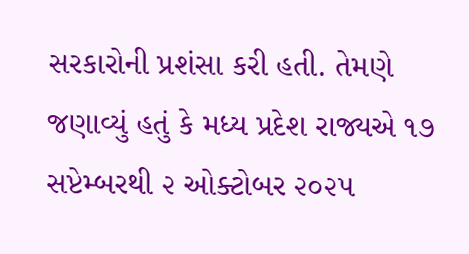સરકારોની પ્રશંસા કરી હતી. તેમણે જણાવ્યું હતું કે મધ્ય પ્રદેશ રાજ્યએ ૧૭ સપ્ટેમ્બરથી ૨ ઓક્ટોબર ૨૦૨૫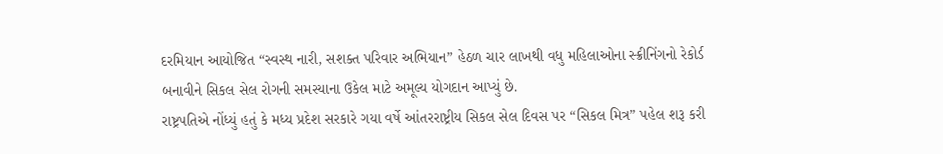દરમિયાન આયોજિત “સ્વસ્થ નારી, સશક્ત પરિવાર અભિયાન” હેઠળ ચાર લાખથી વધુ મહિલાઓના સ્ક્રીનિંગનો રેકોર્ડ બનાવીને સિકલ સેલ રોગની સમસ્યાના ઉકેલ માટે અમૂલ્ય યોગદાન આપ્યું છે.
રાષ્ટ્રપતિએ નોંધ્યું હતું કે મધ્ય પ્રદેશ સરકારે ગયા વર્ષે આંતરરાષ્ટ્રીય સિકલ સેલ દિવસ પર “સિકલ મિત્ર” પહેલ શરૂ કરી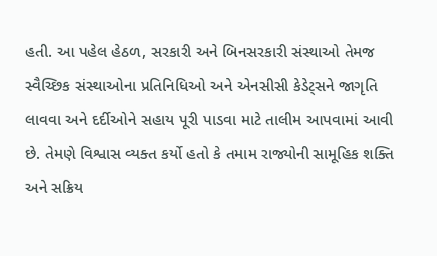હતી. આ પહેલ હેઠળ, સરકારી અને બિનસરકારી સંસ્થાઓ તેમજ સ્વૈચ્છિક સંસ્થાઓના પ્રતિનિધિઓ અને એનસીસી કેડેટ્સને જાગૃતિ લાવવા અને દર્દીઓને સહાય પૂરી પાડવા માટે તાલીમ આપવામાં આવી છે. તેમણે વિશ્વાસ વ્યક્ત કર્યો હતો કે તમામ રાજ્યોની સામૂહિક શક્તિ અને સક્રિય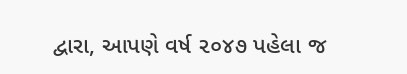દ્વારા, આપણે વર્ષ ૨૦૪૭ પહેલા જ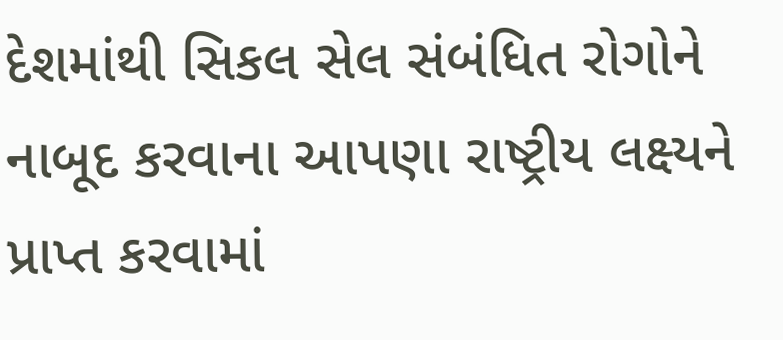દેશમાંથી સિકલ સેલ સંબંધિત રોગોને નાબૂદ કરવાના આપણા રાષ્ટ્રીય લક્ષ્યને પ્રાપ્ત કરવામાં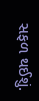સફળ થઈશું.